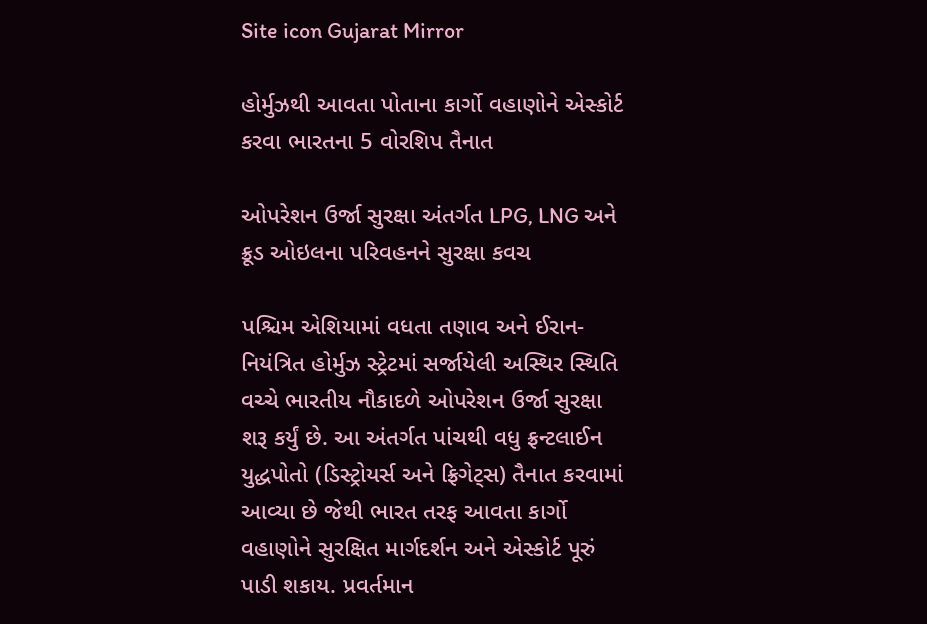Site icon Gujarat Mirror

હોર્મુઝથી આવતા પોતાના કાર્ગો વહાણોને એસ્કોર્ટ કરવા ભારતના 5 વોરશિપ તૈનાત

ઓપરેશન ઉર્જા સુરક્ષા અંતર્ગત LPG, LNG અને ક્રૂડ ઓઇલના પરિવહનને સુરક્ષા કવચ

પશ્ચિમ એશિયામાં વધતા તણાવ અને ઈરાન-નિયંત્રિત હોર્મુઝ સ્ટ્રેટમાં સર્જાયેલી અસ્થિર સ્થિતિ વચ્ચે ભારતીય નૌકાદળે ઓપરેશન ઉર્જા સુરક્ષા શરૂ કર્યું છે. આ અંતર્ગત પાંચથી વધુ ફ્રન્ટલાઈન યુદ્ધપોતો (ડિસ્ટ્રોયર્સ અને ફ્રિગેટ્સ) તૈનાત કરવામાં આવ્યા છે જેથી ભારત તરફ આવતા કાર્ગો વહાણોને સુરક્ષિત માર્ગદર્શન અને એસ્કોર્ટ પૂરું પાડી શકાય. પ્રવર્તમાન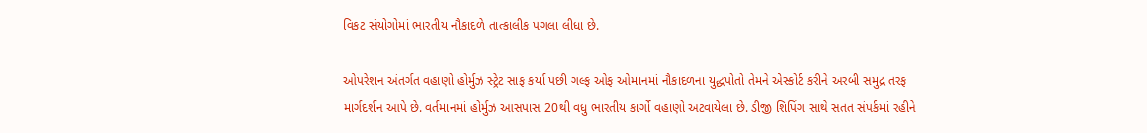વિકટ સંયોગોમાં ભારતીય નૌકાદળે તાત્કાલીક પગલા લીધા છે.

ઓપરેશન અંતર્ગત વહાણો હોર્મુઝ સ્ટ્રેટ સાફ કર્યા પછી ગલ્ફ ઓફ ઓમાનમાં નૌકાદળના યુદ્ધપોતો તેમને એસ્કોર્ટ કરીને અરબી સમુદ્ર તરફ માર્ગદર્શન આપે છે. વર્તમાનમાં હોર્મુઝ આસપાસ 20થી વધુ ભારતીય કાર્ગો વહાણો અટવાયેલા છે. ડીજી શિપિંગ સાથે સતત સંપર્કમાં રહીને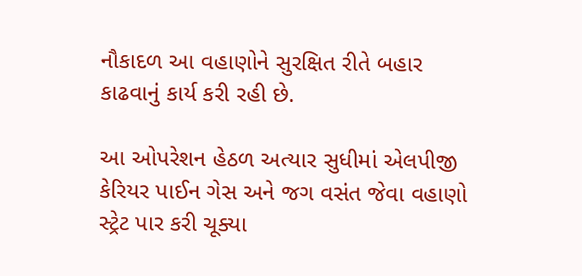નૌકાદળ આ વહાણોને સુરક્ષિત રીતે બહાર કાઢવાનું કાર્ય કરી રહી છે.

આ ઓપરેશન હેઠળ અત્યાર સુધીમાં એલપીજી કેરિયર પાઈન ગેસ અને જગ વસંત જેવા વહાણો સ્ટ્રેટ પાર કરી ચૂક્યા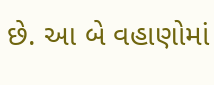છે. આ બે વહાણોમાં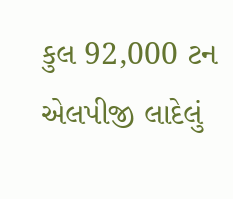કુલ 92,000 ટન એલપીજી લાદેલું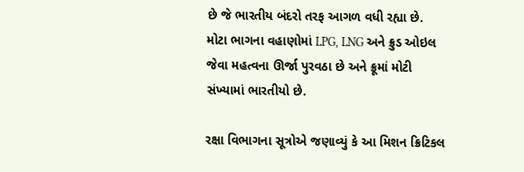છે જે ભારતીય બંદરો તરફ આગળ વધી રહ્યા છે. મોટા ભાગના વહાણોમાં LPG, LNG અને ક્રુડ ઓઇલ જેવા મહત્વના ઊર્જા પુરવઠા છે અને ક્રૂમાં મોટી સંખ્યામાં ભારતીયો છે.

રક્ષા વિભાગના સૂત્રોએ જણાવ્યું કે આ મિશન ક્રિટિકલ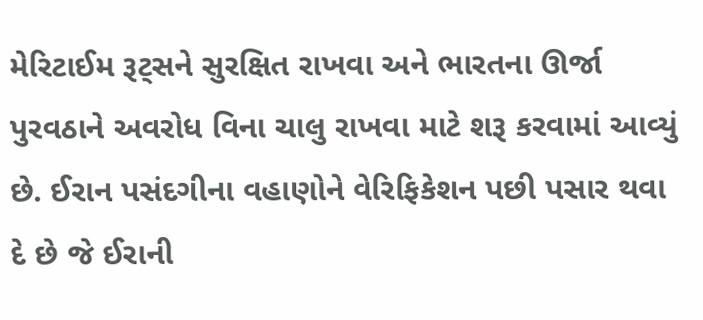મેરિટાઈમ રૂટ્સને સુરક્ષિત રાખવા અને ભારતના ઊર્જા પુરવઠાને અવરોધ વિના ચાલુ રાખવા માટે શરૂ કરવામાં આવ્યું છે. ઈરાન પસંદગીના વહાણોને વેરિફિકેશન પછી પસાર થવા દે છે જે ઈરાની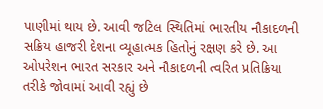પાણીમાં થાય છે. આવી જટિલ સ્થિતિમાં ભારતીય નૌકાદળની સક્રિય હાજરી દેશના વ્યૂહાત્મક હિતોનું રક્ષણ કરે છે. આ ઓપરેશન ભારત સરકાર અને નૌકાદળની ત્વરિત પ્રતિક્રિયા તરીકે જોવામાં આવી રહ્યું છે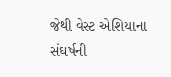જેથી વેસ્ટ એશિયાના સંઘર્ષની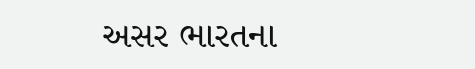અસર ભારતના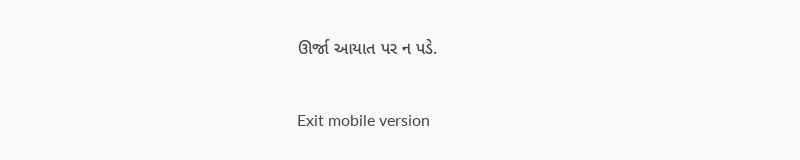ઊર્જા આયાત પર ન પડે.



Exit mobile version